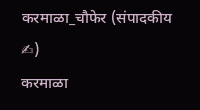करमाळा_चौफेर (संपादकीय ✍)
करमाळा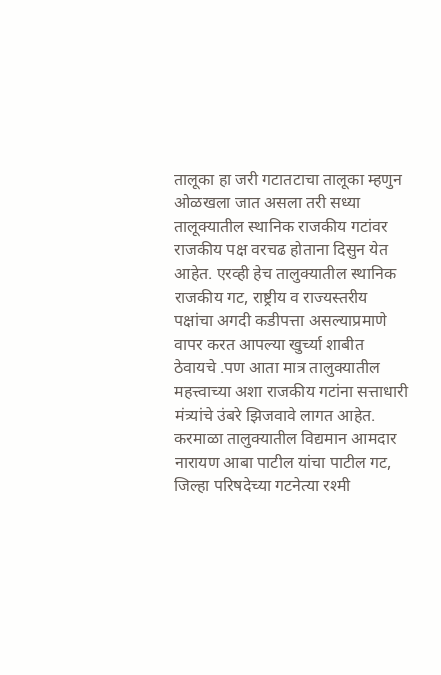तालूका हा जरी गटातटाचा तालूका म्हणुन ओळखला जात असला तरी सध्या तालूक्यातील स्थानिक राजकीय गटांवर राजकीय पक्ष वरचढ होताना दिसुन येत आहेत. एरव्ही हेच तालुक्यातील स्थानिक राजकीय गट, राष्ट्रीय व राज्यस्तरीय पक्षांचा अगदी कडीपत्ता असल्याप्रमाणे वापर करत आपल्या खुर्च्या शाबीत ठेवायचे .पण आता मात्र तालुक्यातील महत्त्वाच्या अशा राजकीय गटांना सत्ताधारी मंत्र्यांचे उंबरे झिजवावे लागत आहेत.
करमाळा तालुक्यातील विद्यमान आमदार नारायण आबा पाटील यांचा पाटील गट, जिल्हा परिषदेच्या गटनेत्या रश्मी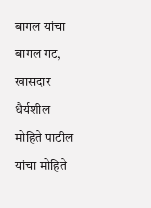बागल यांचा बागल गट, खासदार धैर्यशील मोहिते पाटील यांचा मोहिते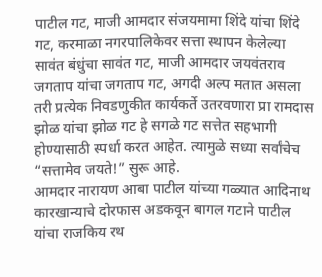पाटील गट, माजी आमदार संजयमामा शिंदे यांचा शिंदे गट, करमाळा नगरपालिकेवर सत्ता स्थापन केलेल्या सावंत बंधुंचा सावंत गट, माजी आमदार जयवंतराव जगताप यांचा जगताप गट, अगदी अल्प मतात असला तरी प्रत्येक निवडणुकीत कार्यकर्ते उतरवणारा प्रा रामदास झोळ यांचा झोळ गट हे सगळे गट सत्तेत सहभागी होण्यासाठी स्पर्धा करत आहेत. त्यामुळे सध्या सर्वांचेच “सत्तामेव जयते!” सुरू आहे.
आमदार नारायण आबा पाटील यांच्या गळ्यात आदिनाथ कारखान्याचे दोरफास अडकवून बागल गटाने पाटील यांचा राजकिय रथ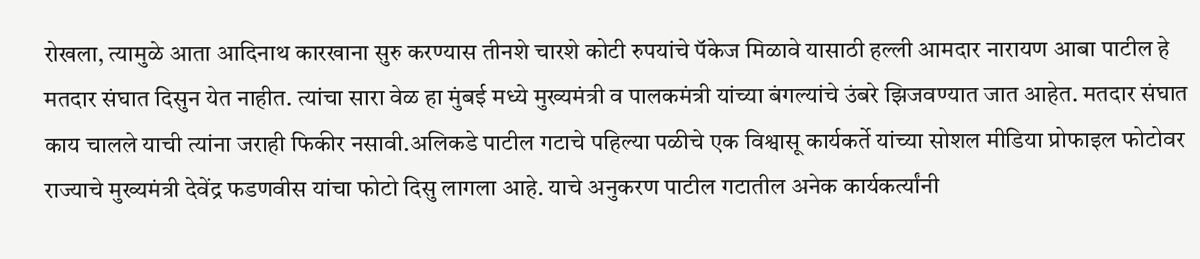रोखला, त्यामुळे आता आदिनाथ कारखाना सुरु करण्यास तीनशे चारशे कोटी रुपयांचे पॅकेज मिळावे यासाठी हल्ली आमदार नारायण आबा पाटील हे मतदार संघात दिसुन येत नाहीत. त्यांचा सारा वेळ हा मुंबई मध्ये मुख्यमंत्री व पालकमंत्री यांच्या बंगल्यांचे उंबरे झिजवण्यात जात आहेत. मतदार संघात काय चालले याची त्यांना जराही फिकीर नसावी.अलिकडे पाटील गटाचे पहिल्या पळीचे एक विश्वासू कार्यकर्ते यांच्या सोशल मीडिया प्रोफाइल फोटोवर राज्याचे मुख्यमंत्री देवेंद्र फडणवीस यांचा फोटो दिसु लागला आहे. याचे अनुकरण पाटील गटातील अनेक कार्यकर्त्यांनी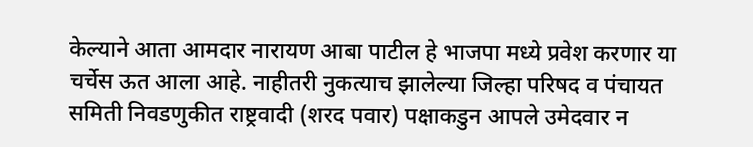केल्याने आता आमदार नारायण आबा पाटील हे भाजपा मध्ये प्रवेश करणार या चर्चेस ऊत आला आहे. नाहीतरी नुकत्याच झालेल्या जिल्हा परिषद व पंचायत समिती निवडणुकीत राष्ट्रवादी (शरद पवार) पक्षाकडुन आपले उमेदवार न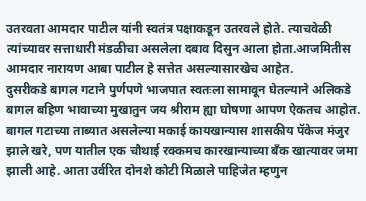उतरवता आमदार पाटील यांनी स्वतंत्र पक्षाकडून उतरवले होते. त्याचवेळी त्यांच्यावर सत्ताधारी मंडळीचा असलेला दबाव दिसुन आला होता.आजमितीस आमदार नारायण आबा पाटील हे सत्तेत असल्यासारखेच आहेत.
दुसरीकडे बागल गटाने पुर्णपणे भाजपात स्वतःला सामावून घेतल्याने अलिकडे बागल बहिण भावाच्या मुखातुन जय श्रीराम ह्या घोषणा आपण ऐकतच आहोत. बागल गटाच्या ताब्यात असलेल्या मकाई कायखान्यास शासकीय पॅकेज मंजुर झाले खरे, पण यातील एक चौथाई रक्कमच कारखान्याच्या बँक खात्यावर जमा झाली आहे. आता उर्वरित दोनशे कोटी मिळाले पाहिजेत म्हणुन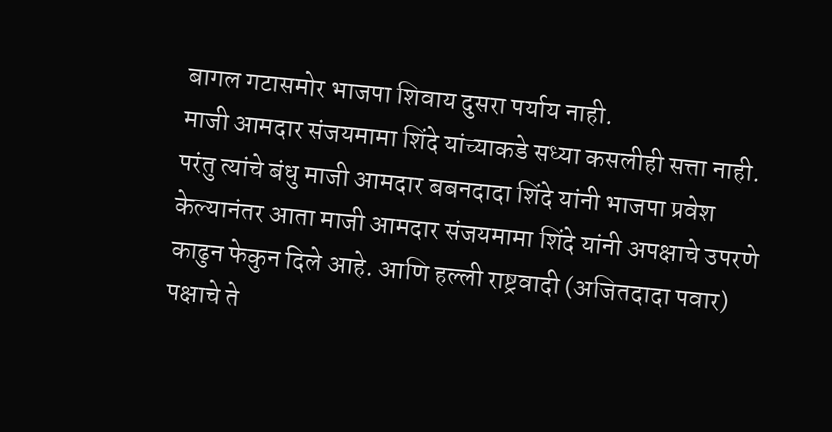बागल गटासमोर भाजपा शिवाय दुसरा पर्याय नाही.
माजी आमदार संजयमामा शिंदे यांच्याकडे सध्या कसलीही सत्ता नाही. परंतु त्यांचे बंधु माजी आमदार बबनदादा शिंदे यांनी भाजपा प्रवेश केल्यानंतर आता माजी आमदार संजयमामा शिंदे यांनी अपक्षाचे उपरणे काढुन फेकुन दिले आहे. आणि हल्ली राष्ट्रवादी (अजितदादा पवार) पक्षाचे ते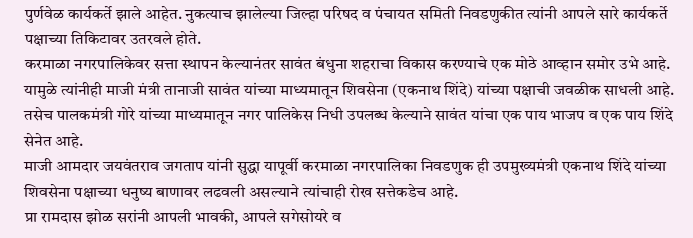पुर्णवेळ कार्यकर्ते झाले आहेत. नुकत्याच झालेल्या जिल्हा परिषद व पंचायत समिती निवडणुकीत त्यांनी आपले सारे कार्यकर्ते पक्षाच्या तिकिटावर उतरवले होते.
करमाळा नगरपालिकेवर सत्ता स्थापन केल्यानंतर सावंत बंधुना शहराचा विकास करण्याचे एक मोठे आव्हान समोर उभे आहे. यामुळे त्यांनीही माजी मंत्री तानाजी सावंत यांच्या माध्यमातून शिवसेना (एकनाथ शिंदे) यांच्या पक्षाची जवळीक साधली आहे. तसेच पालकमंत्री गोरे यांच्या माध्यमातून नगर पालिकेस निधी उपलब्ध केल्याने सावंत यांचा एक पाय भाजप व एक पाय शिंदे सेनेत आहे.
माजी आमदार जयवंतराव जगताप यांनी सुद्धा यापूर्वी करमाळा नगरपालिका निवडणुक ही उपमुख्यमंत्री एकनाथ शिंदे यांच्या शिवसेना पक्षाच्या धनुष्य बाणावर लढवली असल्याने त्यांचाही रोख सत्तेकडेच आहे.
प्रा रामदास झोळ सरांनी आपली भावकी, आपले सगेसोयरे व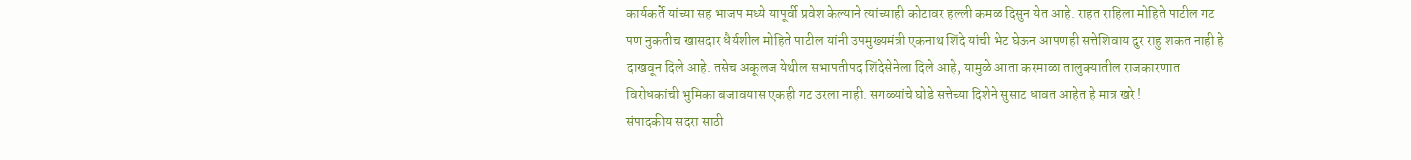कार्यकर्ते यांच्या सह भाजप मध्ये यापूर्वी प्रवेश केल्याने त्यांच्याही कोटावर हल्ली कमळ दिसुन येत आहे. राहत राहिला मोहिते पाटील गट पण नुकतीच खासदार धैर्यशील मोहिते पाटील यांनी उपमुख्यमंत्री एकनाथ शिंदे यांची भेट घेऊन आपणही सत्तेशिवाय दुर राहु शकत नाही हे दाखवून दिले आहे. तसेच अकूलज येथील सभापतीपद शिंदेसेनेला दिले आहे, यामुळे आता करमाळा तालुक्यातील राजकारणात विरोधकांची भुमिका बजावयास एकही गट उरला नाही. सगळ्यांचे घोडे सत्तेच्या दिशेने सुसाट धावत आहेत हे मात्र खरे !
संपादकीय सदरा साठी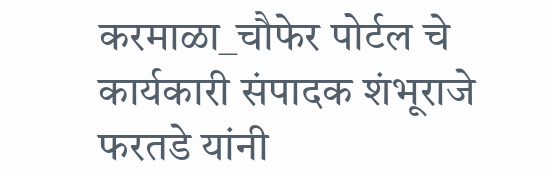करमाळा_चौफेर पोर्टल चे कार्यकारी संपादक शंभूराजे फरतडे यांनी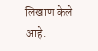लिखाण केले आहे.